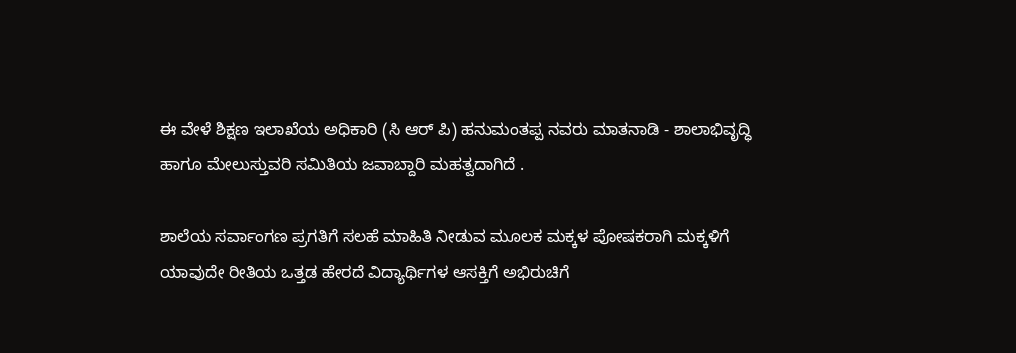ಈ ವೇಳೆ ಶಿಕ್ಷಣ ಇಲಾಖೆಯ ಅಧಿಕಾರಿ (ಸಿ ಆರ್ ಪಿ) ಹನುಮಂತಪ್ಪ ನವರು ಮಾತನಾಡಿ - ಶಾಲಾಭಿವೃದ್ಧಿ ಹಾಗೂ ಮೇಲುಸ್ತುವರಿ ಸಮಿತಿಯ ಜವಾಬ್ದಾರಿ ಮಹತ್ವದಾಗಿದೆ .

ಶಾಲೆಯ ಸರ್ವಾಂಗಣ ಪ್ರಗತಿಗೆ ಸಲಹೆ ಮಾಹಿತಿ ನೀಡುವ ಮೂಲಕ ಮಕ್ಕಳ ಪೋಷಕರಾಗಿ ಮಕ್ಕಳಿಗೆ ಯಾವುದೇ ರೀತಿಯ ಒತ್ತಡ ಹೇರದೆ ವಿದ್ಯಾರ್ಥಿಗಳ ಆಸಕ್ತಿಗೆ ಅಭಿರುಚಿಗೆ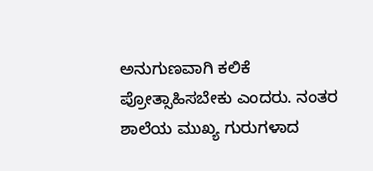ಅನುಗುಣವಾಗಿ ಕಲಿಕೆ ಪ್ರೋತ್ಸಾಹಿಸಬೇಕು ಎಂದರು. ನಂತರ ಶಾಲೆಯ ಮುಖ್ಯ ಗುರುಗಳಾದ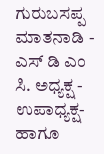ಗುರುಬಸಪ್ಪ ಮಾತನಾಡಿ - ಎಸ್ ಡಿ ಎಂ ಸಿ. ಅಧ್ಯಕ್ಷ - ಉಪಾಧ್ಯಕ್ಷ- ಹಾಗೂ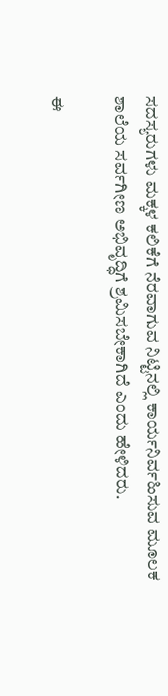ಸದಸ್ಯರುಗಳು ಮಕ್ಕಳ ಕಲಿಕೆಗೆ ನೆರವಾಗುವ ನಿಟ್ಟಿನಲ್ಲಿ ಕಾರ್ಯನಿರ್ವಹಿಸುವ ಮೂಲಕ ಶಾಲೆಯ ಸರ್ವಗೀಣ ಅಭಿವೃದ್ಧಿಗೆ ಶ್ರಮಿಸಬೇಕಾಗಿದೆ ಎಂದು ಹೇಳಿದರು.

ಈ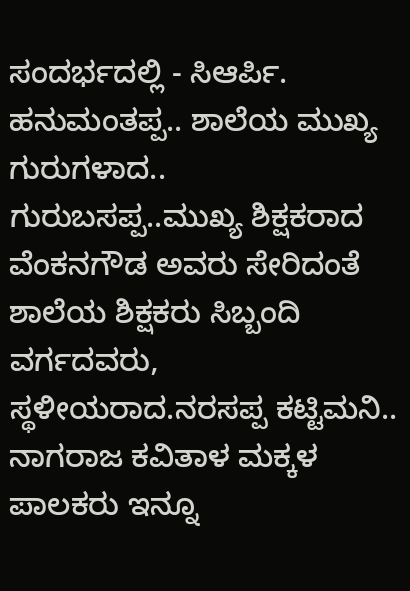ಸಂದರ್ಭದಲ್ಲಿ - ಸಿಆರ್ಪಿ. ಹನುಮಂತಪ್ಪ.. ಶಾಲೆಯ ಮುಖ್ಯ ಗುರುಗಳಾದ.. ಗುರುಬಸಪ್ಪ..ಮುಖ್ಯ ಶಿಕ್ಷಕರಾದ ವೆಂಕನಗೌಡ ಅವರು ಸೇರಿದಂತೆ ಶಾಲೆಯ ಶಿಕ್ಷಕರು ಸಿಬ್ಬಂದಿ ವರ್ಗದವರು, ಸ್ಥಳೀಯರಾದ.ನರಸಪ್ಪ ಕಟ್ಟಿಮನಿ.. ನಾಗರಾಜ ಕವಿತಾಳ ಮಕ್ಕಳ ಪಾಲಕರು ಇನ್ನೂ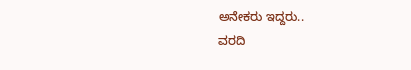ಅನೇಕರು ಇದ್ದರು..
ವರದಿ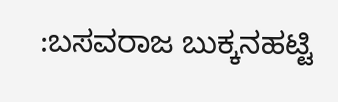:ಬಸವರಾಜ ಬುಕ್ಕನಹಟ್ಟಿ